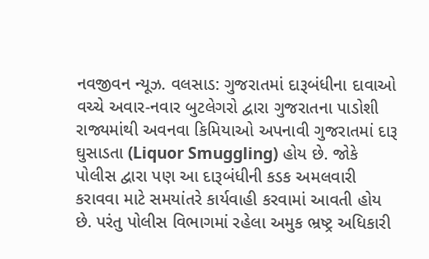નવજીવન ન્યૂઝ. વલસાડ: ગુજરાતમાં દારૂબંધીના દાવાઓ વચ્ચે અવાર-નવાર બુટલેગરો દ્વારા ગુજરાતના પાડોશી રાજ્યમાંથી અવનવા કિમિયાઓ અપનાવી ગુજરાતમાં દારૂ ઘુસાડતા (Liquor Smuggling) હોય છે. જોકે પોલીસ દ્વારા પણ આ દારૂબંધીની કડક અમલવારી કરાવવા માટે સમયાંતરે કાર્યવાહી કરવામાં આવતી હોય છે. પરંતુ પોલીસ વિભાગમાં રહેલા અમુક ભ્રષ્ટ્ર અધિકારી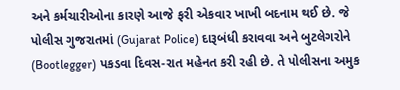અને કર્મચારીઓના કારણે આજે ફરી એકવાર ખાખી બદનામ થઈ છે. જે પોલીસ ગુજરાતમાં (Gujarat Police) દારૂબંધી કરાવવા અને બુટલેગરોને (Bootlegger) પકડવા દિવસ-રાત મહેનત કરી રહી છે. તે પોલીસના અમુક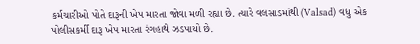કર્મચારીઓ પોતે દારૂની ખેપ મારતા જોવા મળી રહ્યા છે. ત્યારે વલસાડમાંથી (Valsad) વધુ એક પોલીસકર્મી દારૂ ખેપ મારતા રંગહાથે ઝડપાયો છે.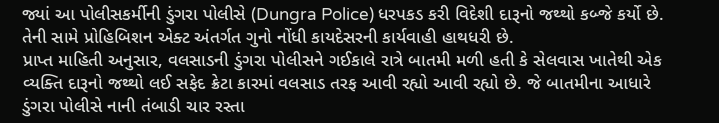જ્યાં આ પોલીસકર્મીની ડુંગરા પોલીસે (Dungra Police) ધરપકડ કરી વિદેશી દારૂનો જથ્થો કબ્જે કર્યો છે. તેની સામે પ્રોહિબિશન એક્ટ અંતર્ગત ગુનો નોંધી કાયદેસરની કાર્યવાહી હાથધરી છે.
પ્રાપ્ત માહિતી અનુસાર, વલસાડની ડુંગરા પોલીસને ગઈકાલે રાત્રે બાતમી મળી હતી કે સેલવાસ ખાતેથી એક વ્યક્તિ દારૂનો જથ્થો લઈ સફેદ ક્રેટા કારમાં વલસાડ તરફ આવી રહ્યો આવી રહ્યો છે. જે બાતમીના આધારે ડુંગરા પોલીસે નાની તંબાડી ચાર રસ્તા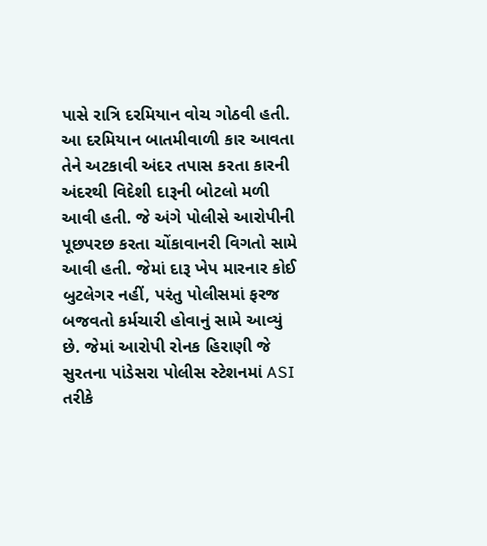પાસે રાત્રિ દરમિયાન વોચ ગોઠવી હતી. આ દરમિયાન બાતમીવાળી કાર આવતા તેને અટકાવી અંદર તપાસ કરતા કારની અંદરથી વિદેશી દારૂની બોટલો મળી આવી હતી. જે અંગે પોલીસે આરોપીની પૂછપરછ કરતા ચોંકાવાનરી વિગતો સામે આવી હતી. જેમાં દારૂ ખેપ મારનાર કોઈ બુટલેગર નહીં, પરંતુ પોલીસમાં ફરજ બજવતો કર્મચારી હોવાનું સામે આવ્યું છે. જેમાં આરોપી રોનક હિરાણી જે સુરતના પાંડેસરા પોલીસ સ્ટેશનમાં ASI તરીકે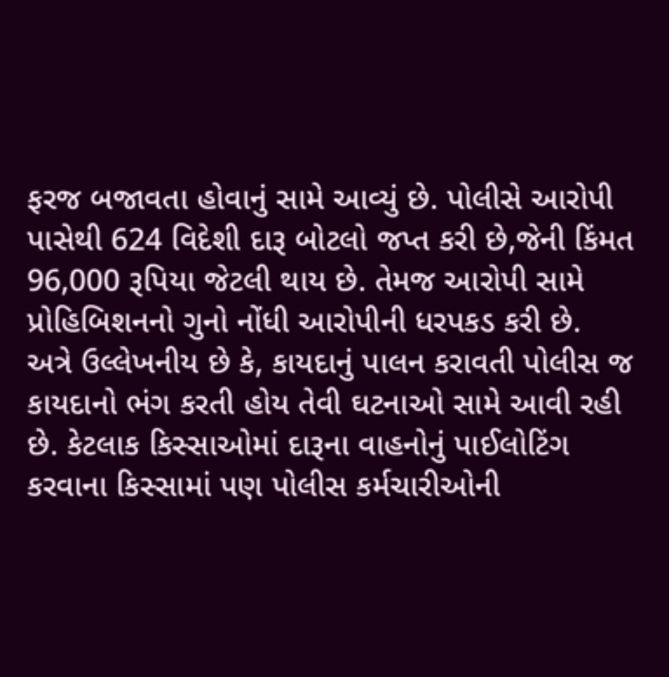ફરજ બજાવતા હોવાનું સામે આવ્યું છે. પોલીસે આરોપી પાસેથી 624 વિદેશી દારૂ બોટલો જપ્ત કરી છે,જેની કિંમત 96,000 રૂપિયા જેટલી થાય છે. તેમજ આરોપી સામે પ્રોહિબિશનનો ગુનો નોંધી આરોપીની ધરપકડ કરી છે.
અત્રે ઉલ્લેખનીય છે કે, કાયદાનું પાલન કરાવતી પોલીસ જ કાયદાનો ભંગ કરતી હોય તેવી ઘટનાઓ સામે આવી રહી છે. કેટલાક કિસ્સાઓમાં દારૂના વાહનોનું પાઈલોટિંગ કરવાના કિસ્સામાં પણ પોલીસ કર્મચારીઓની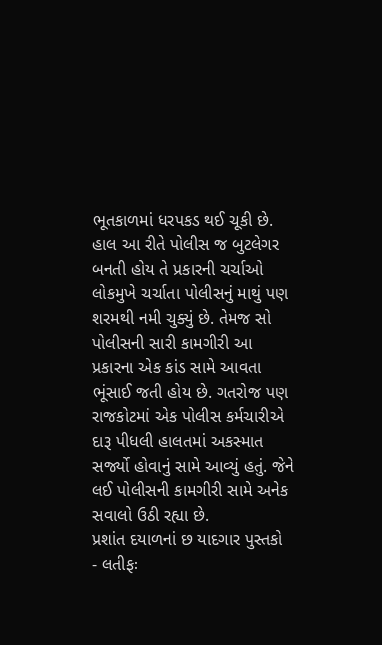ભૂતકાળમાં ધરપકડ થઈ ચૂકી છે. હાલ આ રીતે પોલીસ જ બુટલેગર બનતી હોય તે પ્રકારની ચર્ચાઓ લોકમુખે ચર્ચાતા પોલીસનું માથું પણ શરમથી નમી ચુક્યું છે. તેમજ સો પોલીસની સારી કામગીરી આ પ્રકારના એક કાંડ સામે આવતા ભૂંસાઈ જતી હોય છે. ગતરોજ પણ રાજકોટમાં એક પોલીસ કર્મચારીએ દારૂ પીધલી હાલતમાં અકસ્માત સર્જ્યો હોવાનું સામે આવ્યું હતું. જેને લઈ પોલીસની કામગીરી સામે અનેક સવાલો ઉઠી રહ્યા છે.
પ્રશાંત દયાળનાં છ યાદગાર પુસ્તકો
- લતીફઃ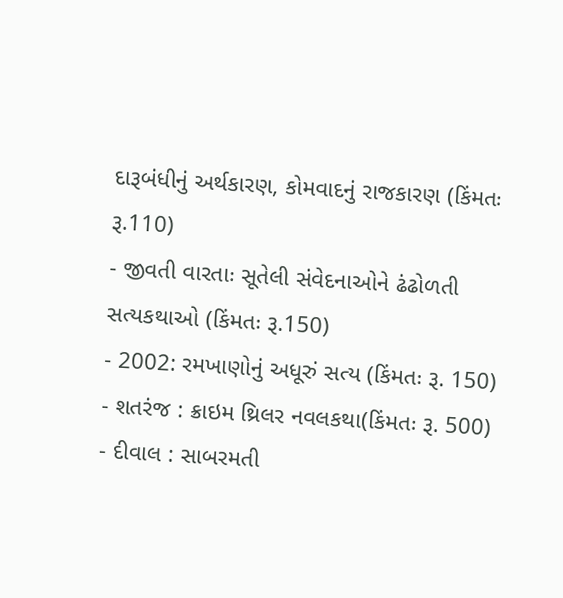દારૂબંધીનું અર્થકારણ, કોમવાદનું રાજકારણ (કિંમતઃ રૂ.110)
- જીવતી વારતાઃ સૂતેલી સંવેદનાઓને ઢંઢોળતી સત્યકથાઓ (કિંમતઃ રૂ.150)
- 2002: રમખાણોનું અધૂરું સત્ય (કિંમતઃ રૂ. 150)
- શતરંજ : ક્રાઇમ થ્રિલર નવલકથા(કિંમતઃ રૂ. 500)
- દીવાલ : સાબરમતી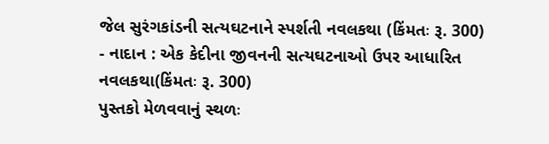જેલ સુરંગકાંડની સત્યઘટનાને સ્પર્શતી નવલકથા (કિંમતઃ રૂ. 300)
- નાદાન : એક કેદીના જીવનની સત્યઘટનાઓ ઉપર આધારિત નવલકથા(કિંમતઃ રૂ. 300)
પુસ્તકો મેળવવાનું સ્થળઃ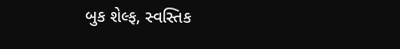બુક શેલ્ફ, સ્વસ્તિક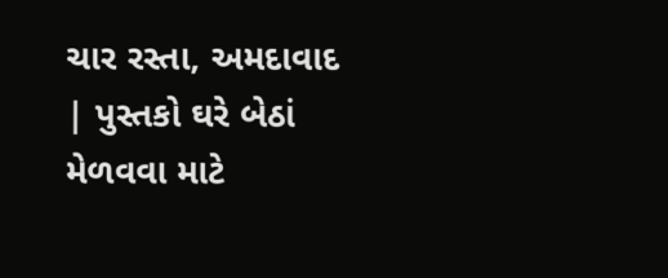ચાર રસ્તા, અમદાવાદ | પુસ્તકો ઘરે બેઠાં મેળવવા માટે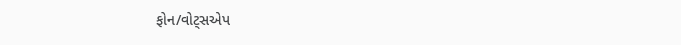ફોન/વોટ્સએપ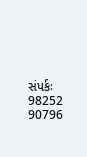સંપર્કઃ 98252 90796